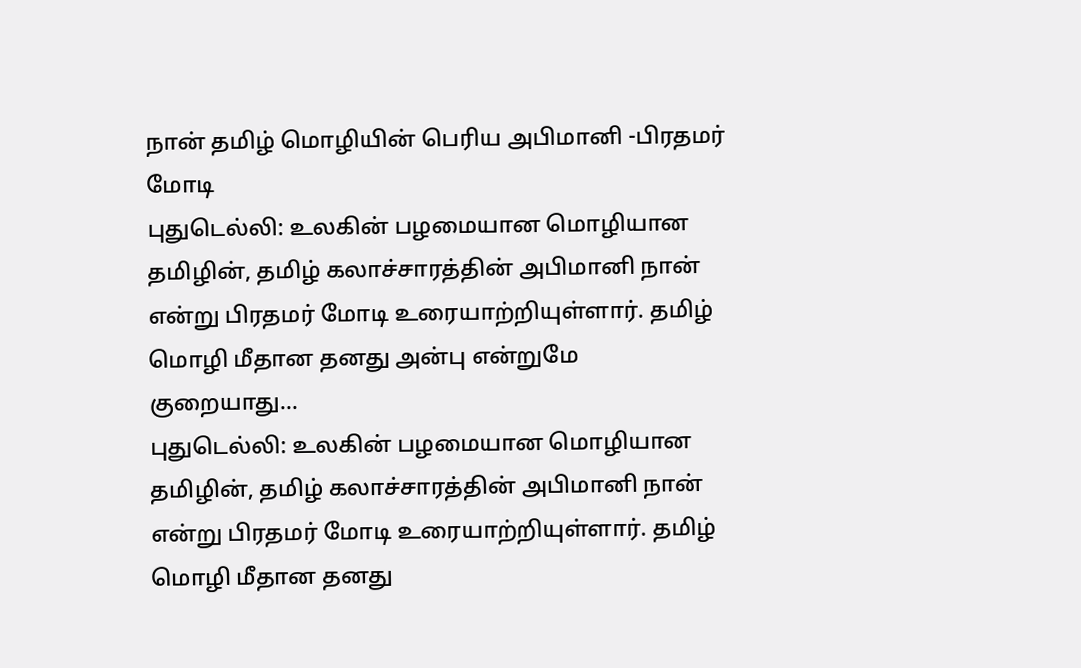நான் தமிழ் மொழியின் பெரிய அபிமானி -பிரதமர் மோடி
புதுடெல்லி: உலகின் பழமையான மொழியான தமிழின், தமிழ் கலாச்சாரத்தின் அபிமானி நான் என்று பிரதமர் மோடி உரையாற்றியுள்ளார். தமிழ் மொழி மீதான தனது அன்பு என்றுமே குறையாது…
புதுடெல்லி: உலகின் பழமையான மொழியான தமிழின், தமிழ் கலாச்சாரத்தின் அபிமானி நான் என்று பிரதமர் மோடி உரையாற்றியுள்ளார். தமிழ் மொழி மீதான தனது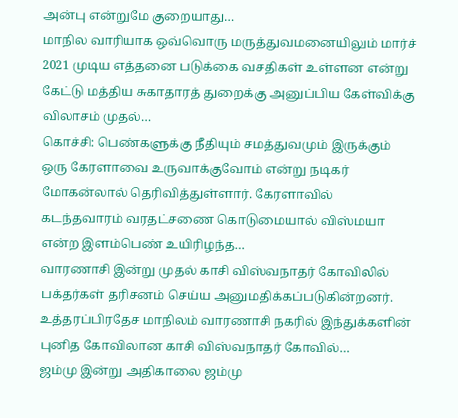அன்பு என்றுமே குறையாது…
மாநில வாரியாக ஒவ்வொரு மருத்துவமனையிலும் மார்ச் 2021 முடிய எத்தனை படுக்கை வசதிகள் உள்ளன என்று கேட்டு மத்திய சுகாதாரத் துறைக்கு அனுப்பிய கேள்விக்கு விலாசம் முதல்…
கொச்சி: பெண்களுக்கு நீதியும் சமத்துவமும் இருக்கும் ஒரு கேரளாவை உருவாக்குவோம் என்று நடிகர் மோகன்லால் தெரிவித்துள்ளார். கேரளாவில் கடந்தவாரம் வரதட்சணை கொடுமையால் விஸ்மயா என்ற இளம்பெண் உயிரிழந்த…
வாரணாசி இன்று முதல் காசி விஸ்வநாதர் கோவிலில் பக்தர்கள் தரிசனம் செய்ய அனுமதிக்கப்படுகின்றனர். உத்தரப்பிரதேச மாநிலம் வாரணாசி நகரில் இந்துக்களின் புனித கோவிலான காசி விஸ்வநாதர் கோவில்…
ஜம்மு இன்று அதிகாலை ஜம்மு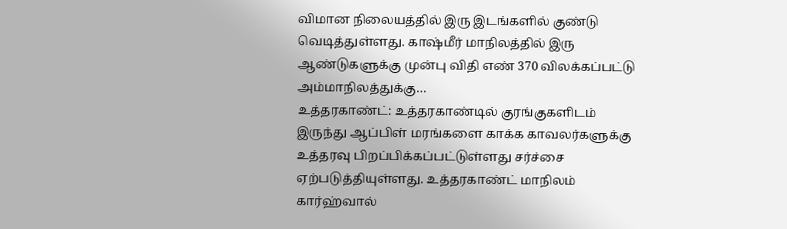விமான நிலையத்தில் இரு இடங்களில் குண்டு வெடித்துள்ளது. காஷ்மீர் மாநிலத்தில் இரு ஆண்டுகளுக்கு முன்பு விதி எண் 370 விலக்கப்பட்டு அம்மாநிலத்துக்கு…
உத்தரகாண்ட்: உத்தரகாண்டில் குரங்குகளிடம் இருந்து ஆப்பிள் மரங்களை காக்க காவலர்களுக்கு உத்தரவு பிறப்பிக்கப்பட்டுள்ளது சர்ச்சை ஏற்படுத்தியுள்ளது. உத்தரகாண்ட் மாநிலம் கார்ஹ்வால்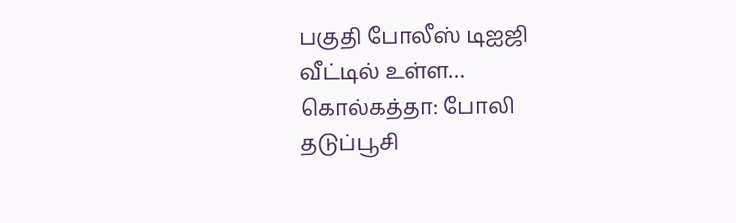பகுதி போலீஸ் டிஐஜி வீட்டில் உள்ள…
கொல்கத்தா: போலி தடுப்பூசி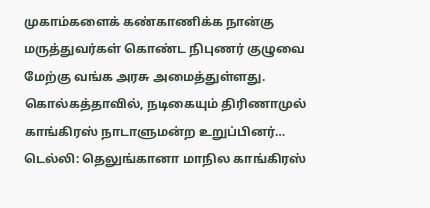முகாம்களைக் கண்காணிக்க நான்கு மருத்துவர்கள் கொண்ட நிபுணர் குழுவை மேற்கு வங்க அரசு அமைத்துள்ளது. கொல்கத்தாவில், நடிகையும் திரிணாமுல் காங்கிரஸ் நாடாளுமன்ற உறுப்பினர்…
டெல்லி: தெலுங்கானா மாநில காங்கிரஸ்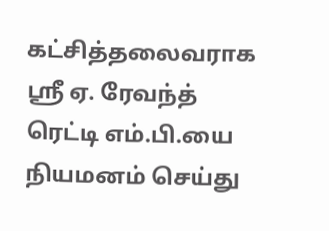கட்சித்தலைவராக ஸ்ரீ ஏ. ரேவந்த் ரெட்டி எம்.பி.யை நியமனம் செய்து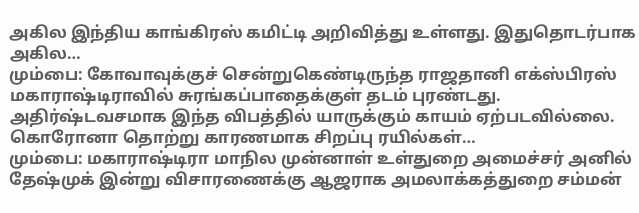அகில இந்திய காங்கிரஸ் கமிட்டி அறிவித்து உள்ளது. இதுதொடர்பாக அகில…
மும்பை: கோவாவுக்குச் சென்றுகெண்டிருந்த ராஜதானி எக்ஸ்பிரஸ் மகாராஷ்டிராவில் சுரங்கப்பாதைக்குள் தடம் புரண்டது. அதிர்ஷ்டவசமாக இந்த விபத்தில் யாருக்கும் காயம் ஏற்படவில்லை. கொரோனா தொற்று காரணமாக சிறப்பு ரயில்கள்…
மும்பை: மகாராஷ்டிரா மாநில முன்னாள் உள்துறை அமைச்சர் அனில் தேஷ்முக் இன்று விசாரணைக்கு ஆஜராக அமலாக்கத்துறை சம்மன்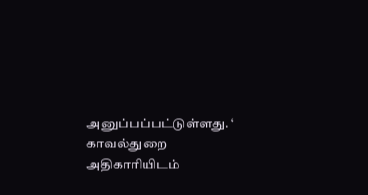அனுப்பப்பட்டுள்ளது. ‘ காவல்துறை அதிகாரியிடம்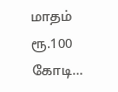மாதம் ரூ.100 கோடி…